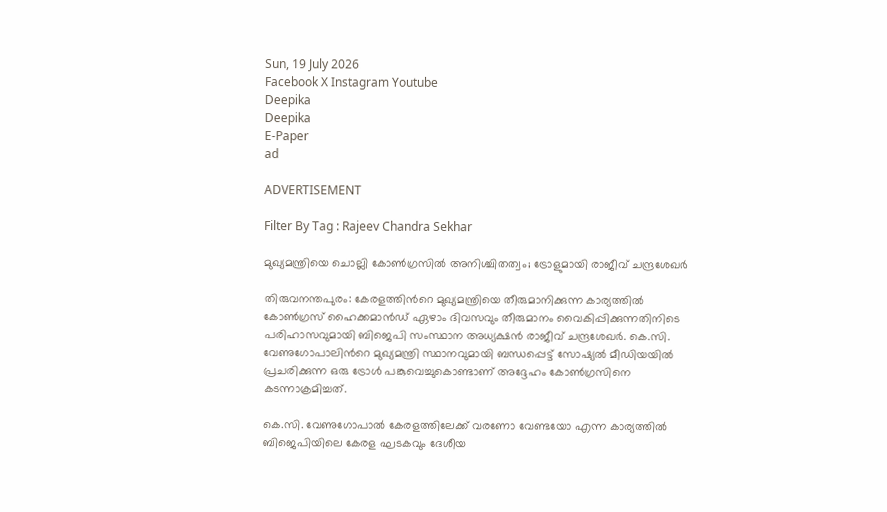Sun, 19 July 2026
Facebook X Instagram Youtube
Deepika
Deepika
E-Paper
ad

ADVERTISEMENT

Filter By Tag : Rajeev Chandra Sekhar

മുഖ്യമന്ത്രിയെ ചൊല്ലി കോണ്‍ഗ്രസില്‍ അനിശ്ചിതത്വം; ട്രോളുമായി രാജീവ് ചന്ദ്രശേഖർ

തിരുവനന്തപുരം: കേരളത്തിന്‍റെ മുഖ്യമന്ത്രിയെ തീരുമാനിക്കുന്ന കാര്യത്തിൽ കോൺഗ്രസ് ഹൈക്കമാൻഡ് ഏഴാം ദിവസവും തീരുമാനം വൈകിപ്പിക്കുന്നതിനിടെ പരിഹാസവുമായി ബിജെപി സംസ്ഥാന അധ്യക്ഷൻ രാജീവ് ചന്ദ്രശേഖർ. കെ.സി. വേണുഗോപാലിന്‍റെ മുഖ്യമന്ത്രി സ്ഥാനവുമായി ബന്ധപ്പെട്ട് സോഷ്യൽ മീഡിയയിൽ പ്രചരിക്കുന്ന ഒരു ട്രോൾ പങ്കുവെച്ചുകൊണ്ടാണ് അദ്ദേഹം കോൺഗ്രസിനെ കടന്നാക്രമിച്ചത്.

കെ.സി. വേണുഗോപാൽ കേരളത്തിലേക്ക് വരണോ വേണ്ടയോ എന്ന കാര്യത്തിൽ ബിജെപിയിലെ കേരള ഘടകവും ദേശീയ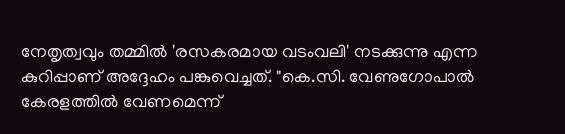നേതൃത്വവും തമ്മിൽ 'രസകരമായ വടംവലി' നടക്കുന്നു എന്ന കുറിപ്പാണ് അദ്ദേഹം പങ്കുവെച്ചത്. "കെ.സി. വേണുഗോപാൽ കേരളത്തിൽ വേണമെന്ന്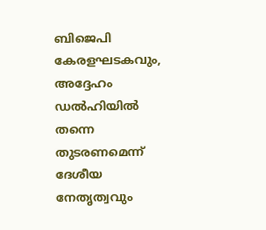ബിജെപി കേരളഘടകവും, അദ്ദേഹം ഡൽഹിയിൽ തന്നെ തുടരണമെന്ന് ദേശീയ നേതൃത്വവും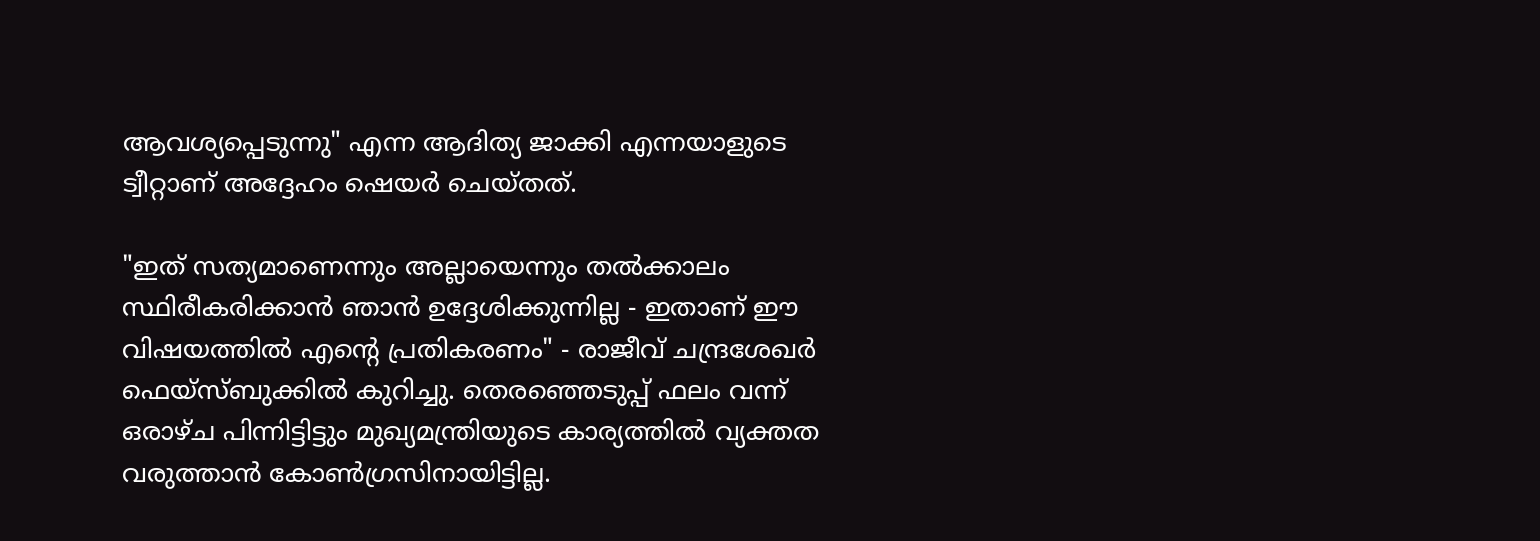ആവശ്യപ്പെടുന്നു" എന്ന ആദിത്യ ജാക്കി എന്നയാളുടെ ട്വീറ്റാണ് അദ്ദേഹം ഷെയർ ചെയ്തത്.

"ഇത് സത്യമാണെന്നും അല്ലായെന്നും തൽക്കാലം സ്ഥിരീകരിക്കാൻ ഞാൻ ഉദ്ദേശിക്കുന്നില്ല - ഇതാണ് ഈ വിഷയത്തിൽ എന്‍റെ പ്രതികരണം" - രാജീവ് ചന്ദ്രശേഖർ ഫെയ്‌സ്ബുക്കിൽ കുറിച്ചു. തെരഞ്ഞെടുപ്പ് ഫലം വന്ന് ഒരാഴ്ച പിന്നിട്ടിട്ടും മുഖ്യമന്ത്രിയുടെ കാര്യത്തിൽ വ്യക്തത വരുത്താൻ കോൺഗ്രസിനായിട്ടില്ല.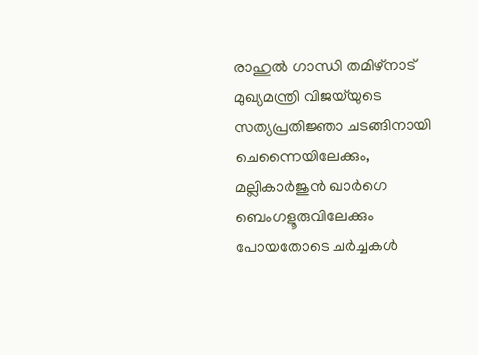രാഹുൽ ഗാന്ധി തമിഴ്‌നാട് മുഖ്യമന്ത്രി വിജയ്‌യുടെ സത്യപ്രതിജ്ഞാ ചടങ്ങിനായി ചെന്നൈയിലേക്കും, മല്ലികാർജുൻ ഖാർഗെ ബെംഗളൂരുവിലേക്കും പോയതോടെ ചർച്ചകൾ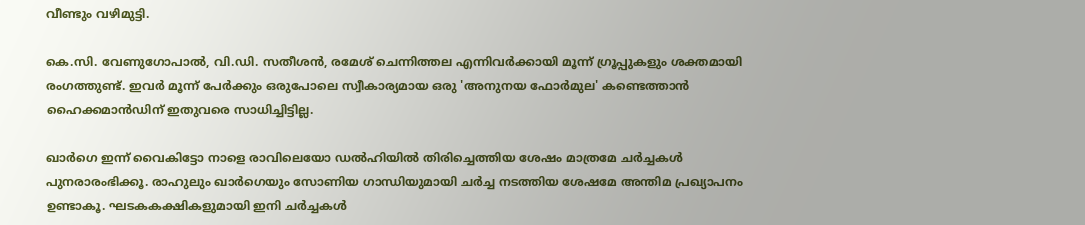വീണ്ടും വഴിമുട്ടി.

കെ.സി. വേണുഗോപാൽ, വി.ഡി. സതീശൻ, രമേശ് ചെന്നിത്തല എന്നിവർക്കായി മൂന്ന് ഗ്രൂപ്പുകളും ശക്തമായി രംഗത്തുണ്ട്. ഇവർ മൂന്ന് പേർക്കും ഒരുപോലെ സ്വീകാര്യമായ ഒരു 'അനുനയ ഫോർമുല' കണ്ടെത്താൻ ഹൈക്കമാൻഡിന് ഇതുവരെ സാധിച്ചിട്ടില്ല.

ഖാർഗെ ഇന്ന് വൈകിട്ടോ നാളെ രാവിലെയോ ഡൽഹിയിൽ തിരിച്ചെത്തിയ ശേഷം മാത്രമേ ചർച്ചകൾ പുനരാരംഭിക്കൂ. രാഹുലും ഖാർഗെയും സോണിയ ഗാന്ധിയുമായി ചർച്ച നടത്തിയ ശേഷമേ അന്തിമ പ്രഖ്യാപനം ഉണ്ടാകൂ. ഘടകകക്ഷികളുമായി ഇനി ചർച്ചകൾ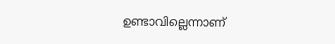ഉണ്ടാവില്ലെന്നാണ്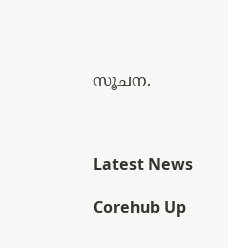സൂചന.



Latest News

Corehub Up